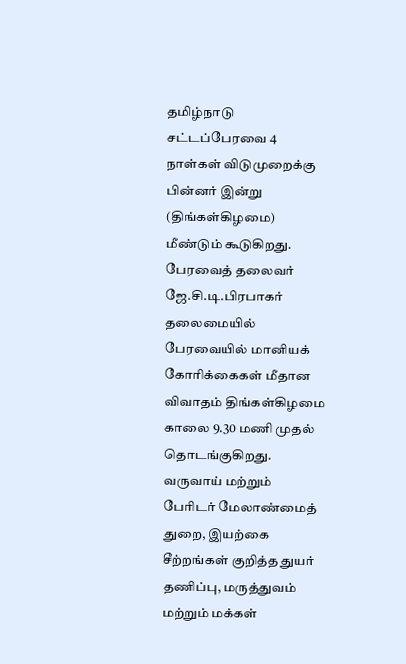தமிழ்நாடு சட்டப்பேரவை 4 நாள்கள் விடுமுறைக்கு பின்னர் இன்று (திங்கள்கிழமை) மீண்டும் கூடுகிறது.
பேரவைத் தலைவர் ஜே.சி.டி.பிரபாகர் தலைமையில் பேரவையில் மானியக் கோரிக்கைகள் மீதான விவாதம் திங்கள்கிழமை காலை 9.30 மணி முதல் தொடங்குகிறது.
வருவாய் மற்றும் பேரிடர் மேலாண்மைத் துறை, இயற்கை சீற்றங்கள் குறித்த துயர் தணிப்பு, மருத்துவம் மற்றும் மக்கள்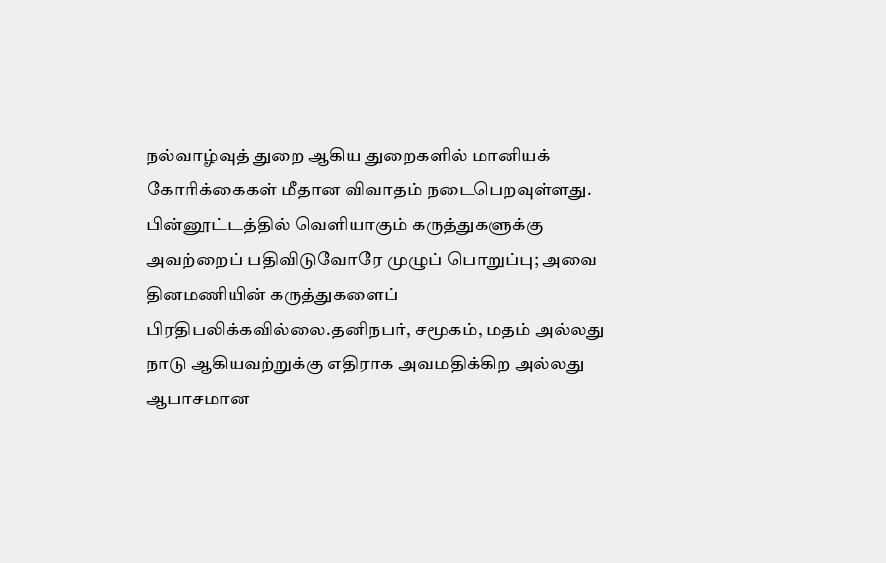நல்வாழ்வுத் துறை ஆகிய துறைகளில் மானியக் கோரிக்கைகள் மீதான விவாதம் நடைபெறவுள்ளது.
பின்னூட்டத்தில் வெளியாகும் கருத்துகளுக்கு அவற்றைப் பதிவிடுவோரே முழுப் பொறுப்பு; அவை தினமணியின் கருத்துகளைப் பிரதிபலிக்கவில்லை.தனிநபர், சமூகம், மதம் அல்லது நாடு ஆகியவற்றுக்கு எதிராக அவமதிக்கிற அல்லது ஆபாசமான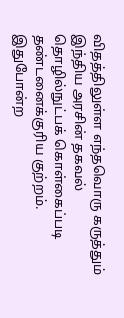விதத்திலுள்ள எந்தவொரு கருத்தும் இந்திய அரசின் தகவல் தொழில்நுட்பக் கொள்கைப்படி தண்டனைக்குரிய குற்றம். இதுபோன்ற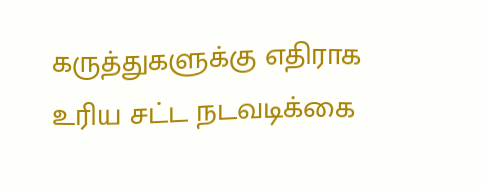கருத்துகளுக்கு எதிராக உரிய சட்ட நடவடிக்கை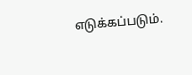எடுக்கப்படும்.